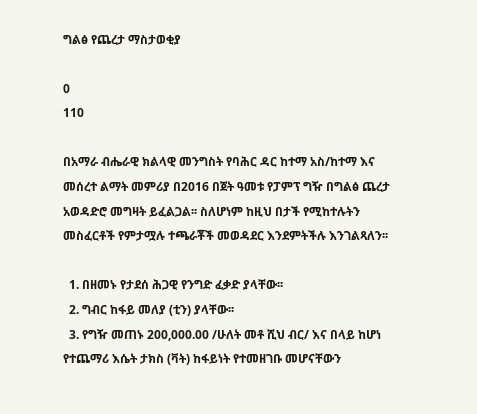ግልፅ የጨረታ ማስታወቂያ

0
110

በአማራ ብሔራዊ ክልላዊ መንግስት የባሕር ዳር ከተማ አስ/ከተማ እና መሰረተ ልማት መምሪያ በ2016 በጀት ዓመቱ የፓምፕ ግዥ በግልፅ ጨረታ አወዳድሮ መግዛት ይፈልጋል፡፡ ስለሆነም ከዚህ በታች የሚከተሉትን መስፈርቶች የምታሟሉ ተጫራቾች መወዳደር እንደምትችሉ እንገልጻለን፡፡

  1. በዘመኑ የታደሰ ሕጋዊ የንግድ ፈቃድ ያላቸው፡፡
  2. ግብር ከፋይ መለያ (ቲን) ያላቸው፡፡
  3. የግዥ መጠኑ 200,000.00 /ሁለት መቶ ሺህ ብር/ እና በላይ ከሆነ የተጨማሪ እሴት ታክስ (ቫት) ከፋይነት የተመዘገቡ መሆናቸውን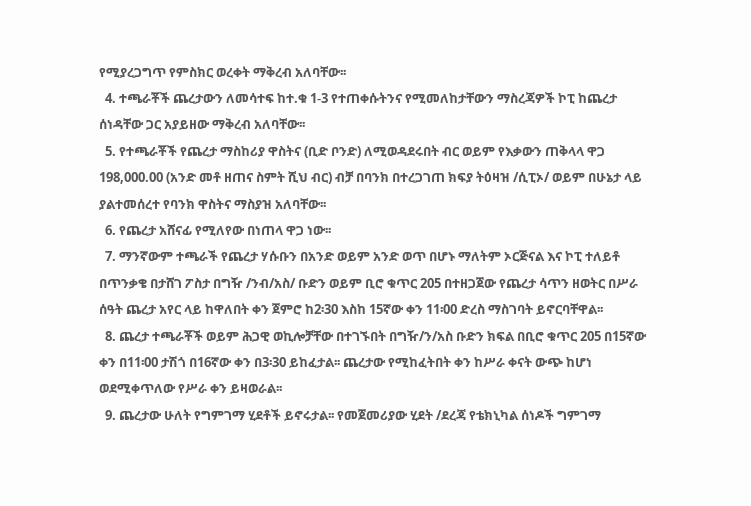የሚያረጋግጥ የምስክር ወረቀት ማቅረብ አለባቸው፡፡
  4. ተጫራቾች ጨረታውን ለመሳተፍ ከተ.ቁ 1-3 የተጠቀሱትንና የሚመለከታቸውን ማስረጃዎች ኮፒ ከጨረታ ሰነዳቸው ጋር አያይዘው ማቅረብ አለባቸው፡፡
  5. የተጫራቾች የጨረታ ማስከሪያ ዋስትና (ቢድ ቦንድ) ለሚወዳደሩበት ብር ወይም የእቃውን ጠቅላላ ዋጋ 198,000.00 (አንድ መቶ ዘጠና ስምት ሺህ ብር) ብቻ በባንክ በተረጋገጠ ክፍያ ትዕዛዝ /ሲፒኦ/ ወይም በሁኔታ ላይ ያልተመሰረተ የባንክ ዋስትና ማስያዝ አለባቸው፡፡
  6. የጨረታ አሸናፊ የሚለየው በነጠላ ዋጋ ነው፡፡
  7. ማንኛውም ተጫራች የጨረታ ሃሱቡን በአንድ ወይም አንድ ወጥ በሆኑ ማለትም ኦርጅናል እና ኮፒ ተለይቶ በጥንቃቄ በታሸገ ፖስታ በግዥ /ንብ/አስ/ ቡድን ወይም ቢሮ ቁጥር 205 በተዘጋጀው የጨረታ ሳጥን ዘወትር በሥራ ሰዓት ጨረታ አየር ላይ ከዋለበት ቀን ጀምሮ ከ2፡30 እስከ 15ኛው ቀን 11፡00 ድረስ ማስገባት ይኖርባቸዋል፡፡
  8. ጨረታ ተጫራቾች ወይም ሕጋዊ ወኪሎቻቸው በተገኙበት በግዥ/ን/አስ ቡድን ክፍል በቢሮ ቁጥር 205 በ15ኛው ቀን በ11፡00 ታሽጎ በ16ኛው ቀን በ3፡30 ይከፈታል፡፡ ጨረታው የሚከፈትበት ቀን ከሥራ ቀናት ውጭ ከሆነ ወደሚቀጥለው የሥራ ቀን ይዛወራል፡፡
  9. ጨረታው ሁለት የግምገማ ሂደቶች ይኖሩታል፡፡ የመጀመሪያው ሂደት /ደረጃ የቴክኒካል ሰነዶች ግምገማ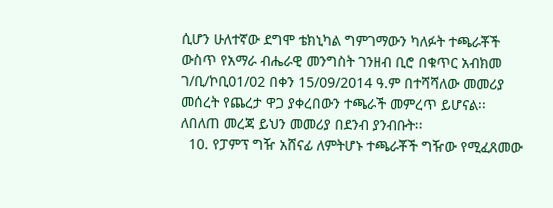ሲሆን ሁለተኛው ደግሞ ቴክኒካል ግምገማውን ካለፉት ተጫራቾች ውስጥ የአማራ ብሔራዊ መንግስት ገንዘብ ቢሮ በቁጥር አብክመ ገ/ቢ/ኮቢ01/02 በቀን 15/09/2014 ዓ.ም በተሻሻለው መመሪያ መሰረት የጨረታ ዋጋ ያቀረበውን ተጫራች መምረጥ ይሆናል፡፡ ለበለጠ መረጃ ይህን መመሪያ በደንብ ያንብቡት፡፡
  10. የፓምፕ ግዥ አሸናፊ ለምትሆኑ ተጫራቾች ግዥው የሚፈጸመው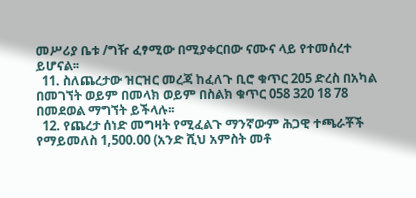መሥሪያ ቤቱ /ግዥ ፈፃሚው በሚያቀርበው ናሙና ላይ የተመሰረተ ይሆናል፡፡
  11. ስለጨረታው ዝርዝር መረጃ ከፈለጉ ቢሮ ቁጥር 205 ድረስ በአካል በመገኘት ወይም በመላክ ወይም በስልክ ቁጥር 058 320 18 78 በመደወል ማግኘት ይችላሉ፡፡
  12. የጨረታ ሰነድ መግዛት የሚፈልጉ ማንኛውም ሕጋዊ ተጫራቾች የማይመለስ 1,500.00 (አንድ ሺህ አምስት መቶ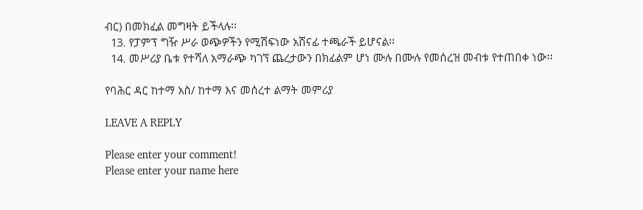ብር) በመክፈል መግዛት ይችላሉ፡፡
  13. የፓምፕ ግዥ ሥራ ወጭዎችን የሚሽፍነው አሸናፊ ተጫራች ይሆናል፡፡
  14. መሥሪያ ቤቱ የተሻለ አማራጭ ካገኘ ጨረታውን በክፊልም ሆነ ሙሉ በሙሉ የመሰረዝ መብቱ የተጠበቀ ነው፡፡

የባሕር ዳር ከተማ አስ/ ከተማ እና መሰረተ ልማት መምሪያ

LEAVE A REPLY

Please enter your comment!
Please enter your name here